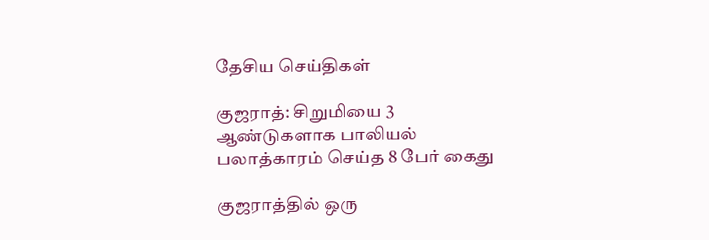தேசிய செய்திகள்

குஜராத்: சிறுமியை 3 ஆண்டுகளாக பாலியல் பலாத்காரம் செய்த 8 பேர் கைது

குஜராத்தில் ஒரு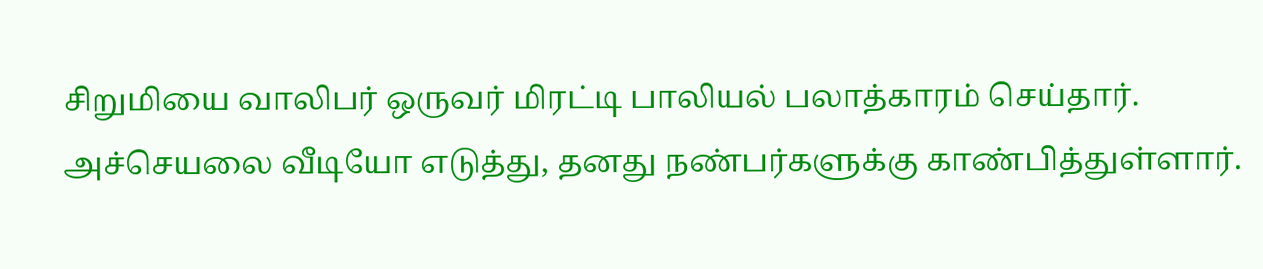சிறுமியை வாலிபர் ஒருவர் மிரட்டி பாலியல் பலாத்காரம் செய்தார். அச்செயலை வீடியோ எடுத்து, தனது நண்பர்களுக்கு காண்பித்துள்ளார்.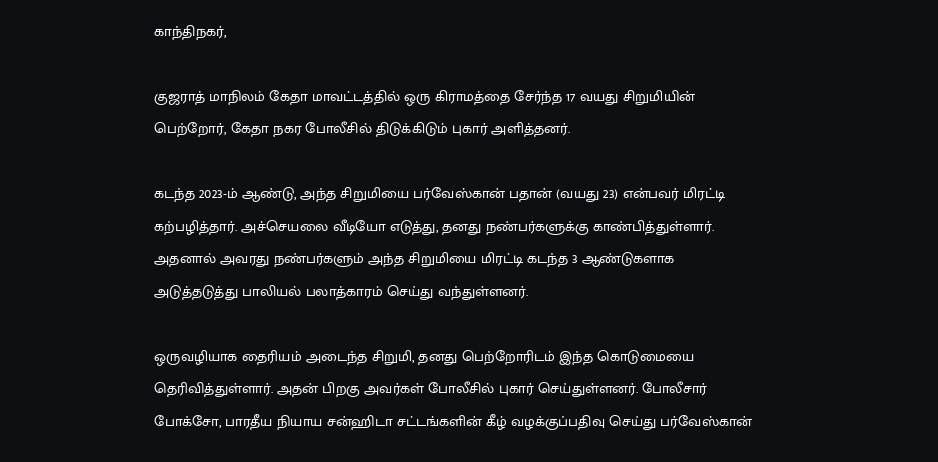காந்திநகர்,

குஜராத் மாநிலம் கேதா மாவட்டத்தில் ஒரு கிராமத்தை சேர்ந்த 17 வயது சிறுமியின் பெற்றோர், கேதா நகர போலீசில் திடுக்கிடும் புகார் அளித்தனர்.

கடந்த 2023-ம் ஆண்டு, அந்த சிறுமியை பர்வேஸ்கான் பதான் (வயது 23) என்பவர் மிரட்டி கற்பழித்தார். அச்செயலை வீடியோ எடுத்து, தனது நண்பர்களுக்கு காண்பித்துள்ளார். அதனால் அவரது நண்பர்களும் அந்த சிறுமியை மிரட்டி கடந்த 3 ஆண்டுகளாக அடுத்தடுத்து பாலியல் பலாத்காரம் செய்து வந்துள்ளனர்.

ஒருவழியாக தைரியம் அடைந்த சிறுமி, தனது பெற்றோரிடம் இந்த கொடுமையை தெரிவித்துள்ளார். அதன் பிறகு அவர்கள் போலீசில் புகார் செய்துள்ளனர். போலீசார் போக்சோ, பாரதீய நியாய சன்ஹிடா சட்டங்களின் கீழ் வழக்குப்பதிவு செய்து பர்வேஸ்கான்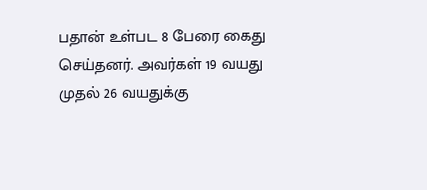பதான் உள்பட 8 பேரை கைது செய்தனர். அவர்கள் 19 வயது முதல் 26 வயதுக்கு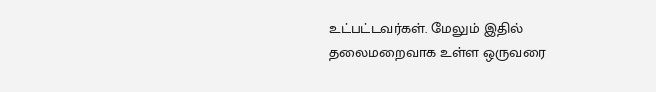உட்பட்டவர்கள். மேலும் இதில் தலைமறைவாக உள்ள ஒருவரை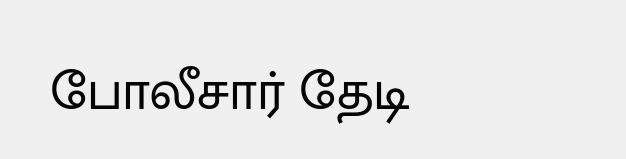போலீசார் தேடி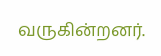வருகின்றனர்.